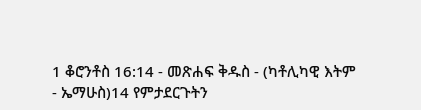1 ቆሮንቶስ 16:14 - መጽሐፍ ቅዱስ - (ካቶሊካዊ እትም - ኤማሁስ)14 የምታደርጉትን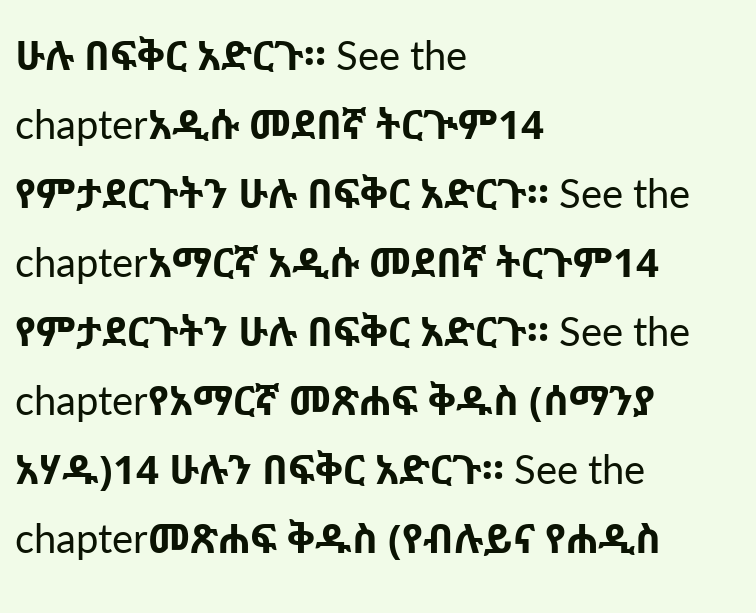ሁሉ በፍቅር አድርጉ። See the chapterአዲሱ መደበኛ ትርጒም14 የምታደርጉትን ሁሉ በፍቅር አድርጉ። See the chapterአማርኛ አዲሱ መደበኛ ትርጉም14 የምታደርጉትን ሁሉ በፍቅር አድርጉ። See the chapterየአማርኛ መጽሐፍ ቅዱስ (ሰማንያ አሃዱ)14 ሁሉን በፍቅር አድርጉ። See the chapterመጽሐፍ ቅዱስ (የብሉይና የሐዲስ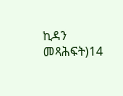ኪዳን መጻሕፍት)14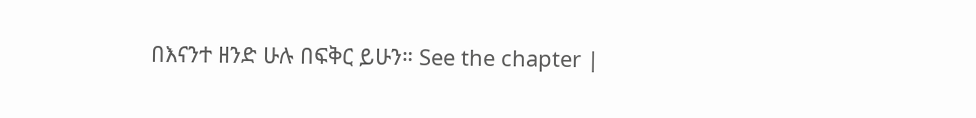በእናንተ ዘንድ ሁሉ በፍቅር ይሁን። See the chapter |